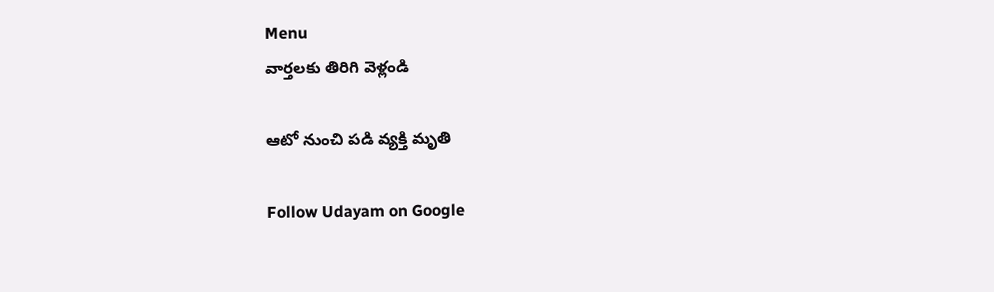Menu
వార్తలకు తిరిగి వెళ్లండి

ఆటో నుంచి పడి వ్యక్తి మృతి

Follow Udayam on Google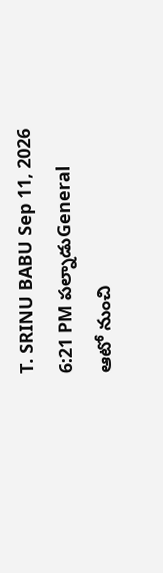T. SRINU BABU Sep 11, 2026 6:21 PM పల్నాడుGeneral
ఆటో నుంచి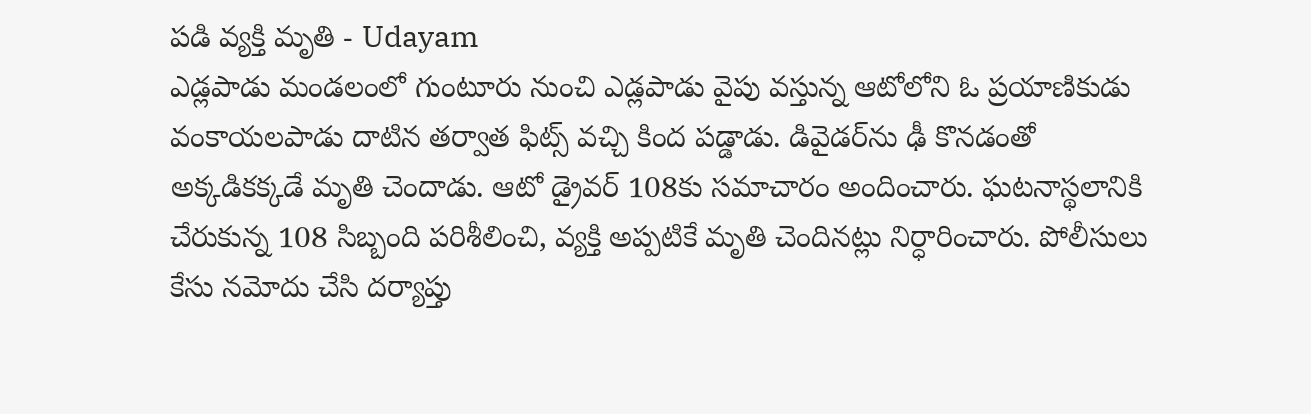పడి వ్యక్తి మృతి - Udayam
ఎడ్లపాడు మండలంలో గుంటూరు నుంచి ఎడ్లపాడు వైపు వస్తున్న ఆటోలోని ఓ ప్రయాణికుడు వంకాయలపాడు దాటిన తర్వాత ఫిట్స్ వచ్చి కింద పడ్డాడు. డివైడర్‌ను ఢీ కొనడంతో అక్కడికక్కడే మృతి చెందాడు. ఆటో డ్రైవర్ 108కు సమాచారం అందించారు. ఘటనాస్థలానికి చేరుకున్న 108 సిబ్బంది పరిశీలించి, వ్యక్తి అప్పటికే మృతి చెందినట్లు నిర్ధారించారు. పోలీసులు కేసు నమోదు చేసి దర్యాప్తు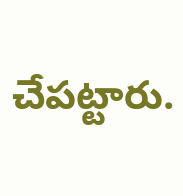చేపట్టారు.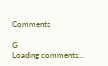Comments

G
Loading comments...